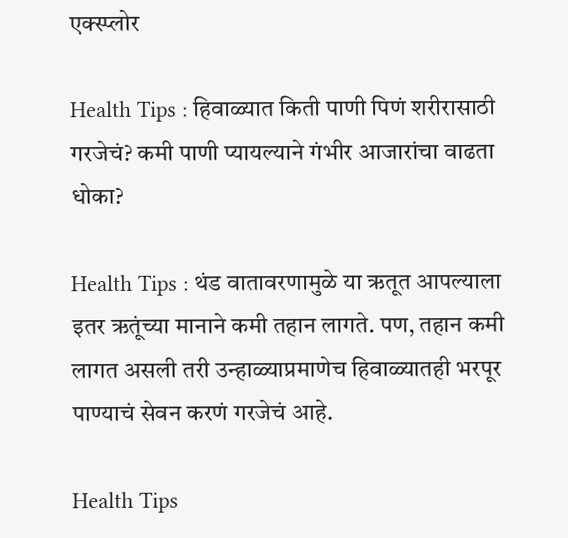एक्स्प्लोर

Health Tips : हिवाळ्यात किती पाणी पिणं शरीरासाठी गरजेचं? कमी पाणी प्यायल्याने गंभीर आजारांचा वाढता धोका?

Health Tips : थंड वातावरणामुळे या ऋतूत आपल्याला इतर ऋतूंच्या मानाने कमी तहान लागते. पण, तहान कमी लागत असली तरी उन्हाळ्याप्रमाणेच हिवाळ्यातही भरपूर पाण्याचं सेवन करणं गरजेचं आहे.

Health Tips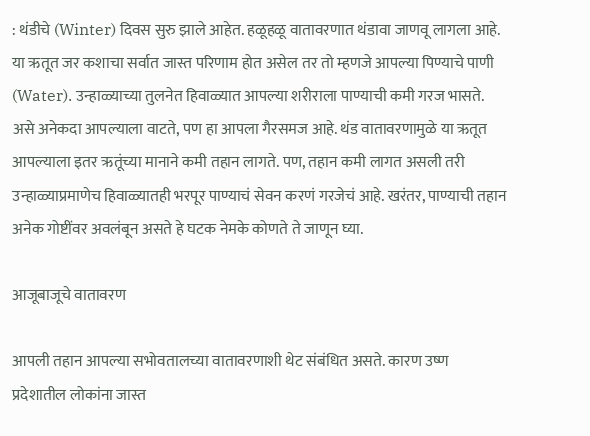: थंडीचे (Winter) दिवस सुरु झाले आहेत. हळूहळू वातावरणात थंडावा जाणवू लागला आहे. या ऋतूत जर कशाचा सर्वात जास्त परिणाम होत असेल तर तो म्हणजे आपल्या पिण्याचे पाणी (Water). उन्हाळ्याच्या तुलनेत हिवाळ्यात आपल्या शरीराला पाण्याची कमी गरज भासते.  असे अनेकदा आपल्याला वाटते, पण हा आपला गैरसमज आहे. थंड वातावरणामुळे या ऋतूत आपल्याला इतर ऋतूंच्या मानाने कमी तहान लागते. पण, तहान कमी लागत असली तरी उन्हाळ्याप्रमाणेच हिवाळ्यातही भरपूर पाण्याचं सेवन करणं गरजेचं आहे. खरंतर, पाण्याची तहान अनेक गोष्टींवर अवलंबून असते हे घटक नेमके कोणते ते जाणून घ्या.

आजूबाजूचे वातावरण

आपली तहान आपल्या सभोवतालच्या वातावरणाशी थेट संबंधित असते. कारण उष्ण प्रदेशातील लोकांना जास्त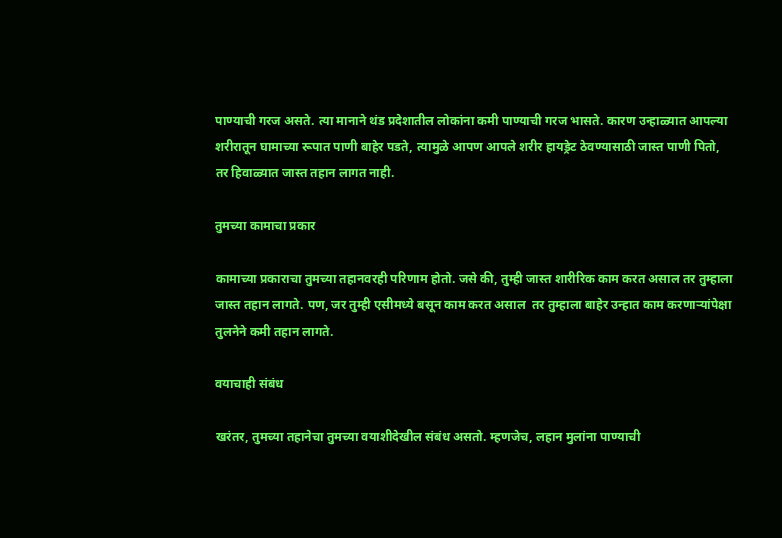पाण्याची गरज असते. त्या मानाने थंड प्रदेशातील लोकांना कमी पाण्याची गरज भासते. कारण उन्हाळ्यात आपल्या शरीरातून घामाच्या रूपात पाणी बाहेर पडते, त्यामुळे आपण आपले शरीर हायड्रेट ठेवण्यासाठी जास्त पाणी पितो, तर हिवाळ्यात जास्त तहान लागत नाही.

तुमच्या कामाचा प्रकार

कामाच्या प्रकाराचा तुमच्या तहानवरही परिणाम होतो. जसे की, तुम्ही जास्त शारीरिक काम करत असाल तर तुम्हाला जास्त तहान लागते. पण, जर तुम्ही एसीमध्ये बसून काम करत असाल  तर तुम्हाला बाहेर उन्हात काम करणाऱ्यांपेक्षा तुलनेने कमी तहान लागते.

वयाचाही संबंध

खरंतर, तुमच्या तहानेचा तुमच्या वयाशीदेखील संबंध असतो. म्हणजेच, लहान मुलांना पाण्याची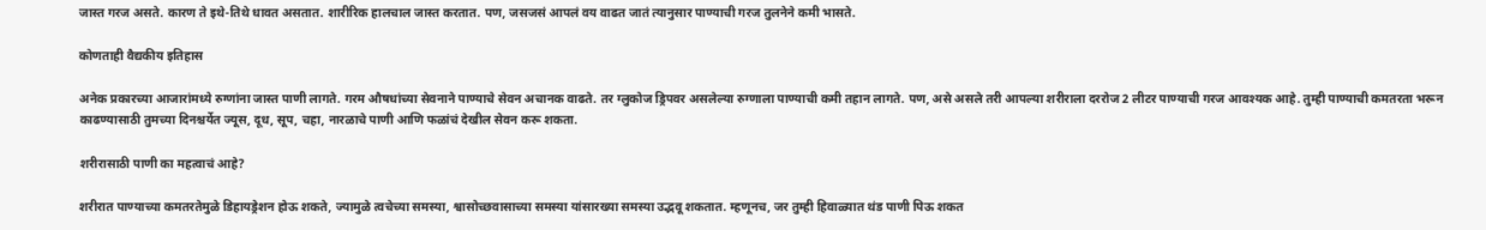जास्त गरज असते. कारण ते इथे-तिथे धावत असतात. शारीरिक हालचाल जास्त करतात. पण, जसजसं आपलं वय वाढत जातं त्यानुसार पाण्याची गरज तुलनेने कमी भासते.

कोणताही वैद्यकीय इतिहास

अनेक प्रकारच्या आजारांमध्ये रुग्णांना जास्त पाणी लागते. गरम औषधांच्या सेवनाने पाण्याचे सेवन अचानक वाढते. तर ग्लुकोज ड्रिपवर असलेल्या रुग्णाला पाण्याची कमी तहान लागते. पण, असे असले तरी आपल्या शरीराला दररोज 2 लीटर पाण्याची गरज आवश्यक आहे. तुम्ही पाण्याची कमतरता भरून काढण्यासाठी तुमच्या दिनश्चर्येत ज्यूस, दूध, सूप, चहा, नारळाचे पाणी आणि फळांचं देखील सेवन करू शकता.

शरीरासाठी पाणी का महत्वाचं आहे?

शरीरात पाण्याच्या कमतरतेमुळे डिहायड्रेशन होऊ शकते, ज्यामुळे त्वचेच्या समस्या, श्वासोच्छवासाच्या समस्या यांसारख्या समस्या उद्भवू शकतात. म्हणूनच, जर तुम्ही हिवाळ्यात थंड पाणी पिऊ शकत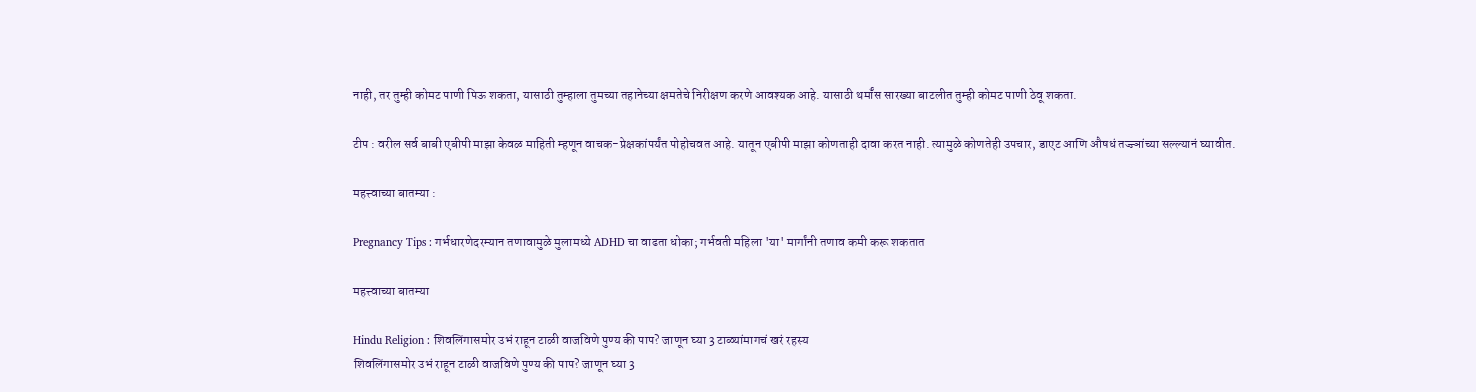नाही, तर तुम्ही कोमट पाणी पिऊ शकता, यासाठी तुम्हाला तुमच्या तहानेच्या क्षमतेचे निरीक्षण करणे आवश्यक आहे. यासाठी थर्मॉस सारख्या बाटलीत तुम्ही कोमट पाणी ठेवू शकता.

टीप : वरील सर्व बाबी एबीपी माझा केवळ माहिती म्हणून वाचक-प्रेक्षकांपर्यंत पोहोचवत आहे. यातून एबीपी माझा कोणताही दावा करत नाही. त्यामुळे कोणतेही उपचार, डाएट आणि औषधं तज्ज्ञांच्या सल्ल्यानं घ्यावीत.

महत्त्वाच्या बातम्या :

Pregnancy Tips : गर्भधारणेदरम्यान तणावामुळे मुलामध्ये ADHD चा वाढता धोका; गर्भवती महिला 'या' मार्गांनी तणाव कमी करू शकतात

महत्त्वाच्या बातम्या

Hindu Religion : शिवलिंगासमोर उभं राहून टाळी वाजविणे पुण्य की पाप? जाणून घ्या 3 टाळ्यांमागचं खरं रहस्य
शिवलिंगासमोर उभं राहून टाळी वाजविणे पुण्य की पाप? जाणून घ्या 3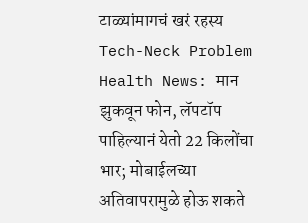टाळ्यांमागचं खरं रहस्य
Tech-Neck Problem Health News: मान झुकवून फोन, लॅपटॉप पाहिल्यानं येतो 22 किलोंचा भार; मोबाईलच्या अतिवापरामुळे होऊ शकते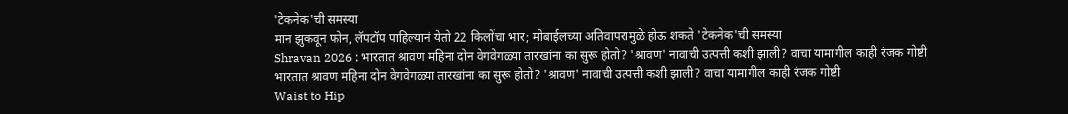'टेकनेक'ची समस्या
मान झुकवून फोन, लॅपटॉप पाहिल्यानं येतो 22 किलोंचा भार; मोबाईलच्या अतिवापरामुळे होऊ शकते 'टेकनेक'ची समस्या
Shravan 2026 : भारतात श्रावण महिना दोन वेगवेगळ्या तारखांना का सुरू होतो? 'श्रावण' नावाची उत्पत्ती कशी झाली? वाचा यामागील काही रंजक गोष्टी
भारतात श्रावण महिना दोन वेगवेगळ्या तारखांना का सुरू होतो? 'श्रावण' नावाची उत्पत्ती कशी झाली? वाचा यामागील काही रंजक गोष्टी
Waist to Hip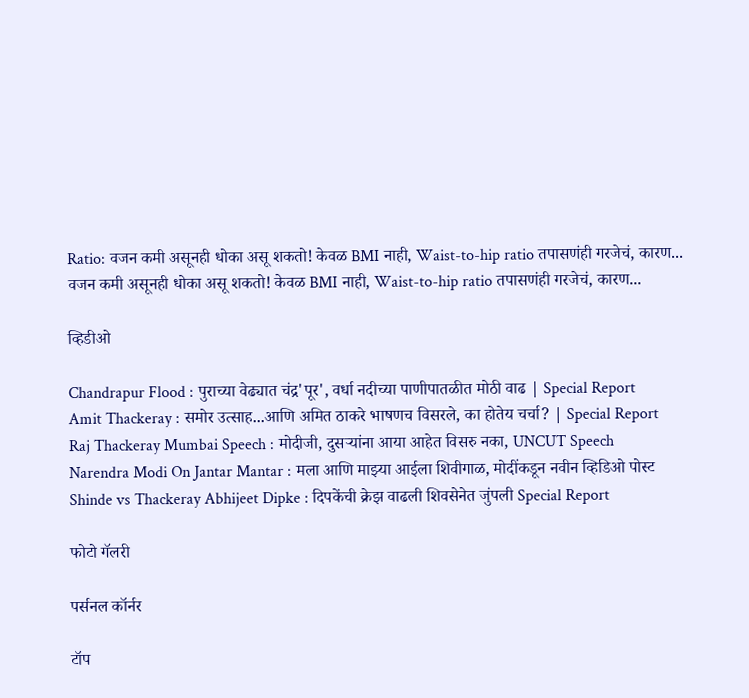Ratio: वजन कमी असूनही धोका असू शकतो! केवळ BMI नाही, Waist-to-hip ratio तपासणंही गरजेचं, कारण...
वजन कमी असूनही धोका असू शकतो! केवळ BMI नाही, Waist-to-hip ratio तपासणंही गरजेचं, कारण...

व्हिडीओ

Chandrapur Flood : पुराच्या वेढ्यात चंद्र'पूर', वर्धा नदीच्या पाणीपातळीत मोठी वाढ | Special Report
Amit Thackeray : समोर उत्साह...आणि अमित ठाकरे भाषणच विसरले, का होतेय चर्चा? | Special Report
Raj Thackeray Mumbai Speech : मोदीजी, दुसऱ्यांना आया आहेत विसरु नका, UNCUT Speech
Narendra Modi On Jantar Mantar : मला आणि माझ्या आईला शिवीगाळ, मोदींकडून नवीन व्हिडिओ पोस्ट
Shinde vs Thackeray Abhijeet Dipke : दिपकेंची क्रेझ वाढली शिवसेनेत जुंपली Special Report

फोटो गॅलरी

पर्सनल कॉर्नर

टॉप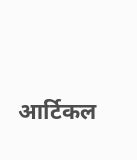आर्टिकल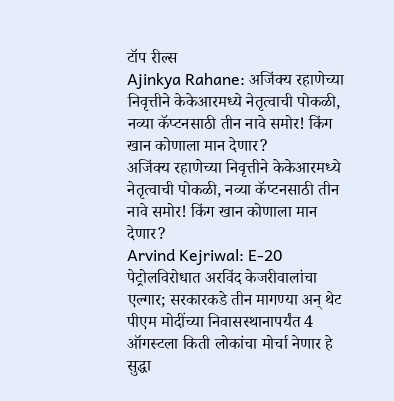टॉप रील्स
Ajinkya Rahane: अजिंक्य रहाणेच्या निवृत्तीने केकेआरमध्ये नेतृत्वाची पोकळी, नव्या कॅप्टनसाठी तीन नावे समोर! किंग खान कोणाला मान देणार?
अजिंक्य रहाणेच्या निवृत्तीने केकेआरमध्ये नेतृत्वाची पोकळी, नव्या कॅप्टनसाठी तीन नावे समोर! किंग खान कोणाला मान देणार?
Arvind Kejriwal: E-20 पेट्रोलविरोधात अरविंद केजरीवालांचा एल्गार; सरकारकडे तीन मागण्या अन् थेट पीएम मोदींच्या निवासस्थानापर्यंत 4 ऑगस्टला किती लोकांचा मोर्चा नेणार हे सुद्धा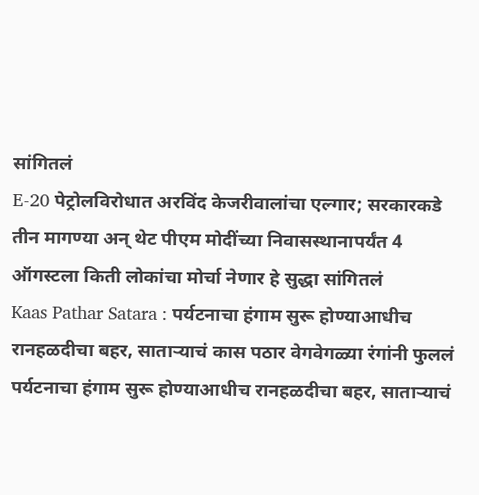सांगितलं
E-20 पेट्रोलविरोधात अरविंद केजरीवालांचा एल्गार; सरकारकडे तीन मागण्या अन् थेट पीएम मोदींच्या निवासस्थानापर्यंत 4 ऑगस्टला किती लोकांचा मोर्चा नेणार हे सुद्धा सांगितलं
Kaas Pathar Satara : पर्यटनाचा हंगाम सुरू होण्याआधीच रानहळदीचा बहर, साताऱ्याचं कास पठार वेगवेगळ्या रंगांनी फुललं
पर्यटनाचा हंगाम सुरू होण्याआधीच रानहळदीचा बहर, साताऱ्याचं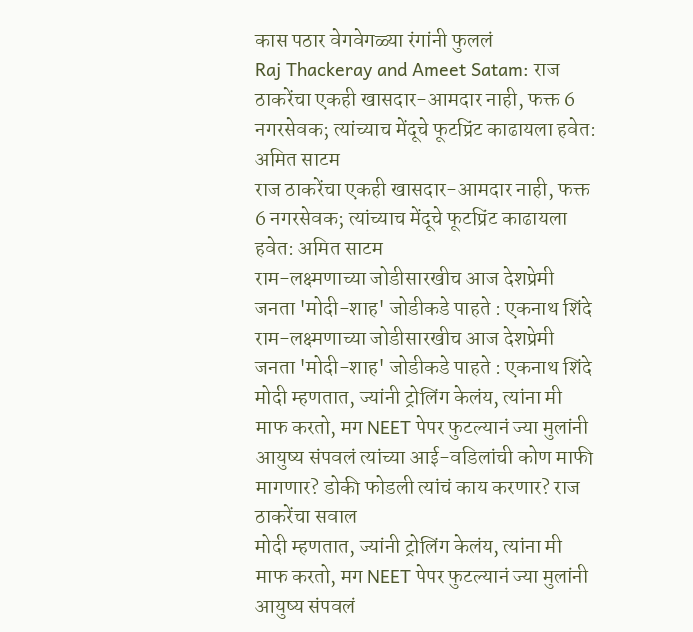कास पठार वेगवेगळ्या रंगांनी फुललं
Raj Thackeray and Ameet Satam: राज ठाकरेंचा एकही खासदार-आमदार नाही, फक्त 6 नगरसेवक; त्यांच्याच मेंदूचे फूटप्रिंट काढायला हवेत: अमित साटम
राज ठाकरेंचा एकही खासदार-आमदार नाही, फक्त 6 नगरसेवक; त्यांच्याच मेंदूचे फूटप्रिंट काढायला हवेत: अमित साटम
राम-लक्ष्मणाच्या जोडीसारखीच आज देशप्रेमी जनता 'मोदी-शाह' जोडीकडे पाहते : एकनाथ शिंदे
राम-लक्ष्मणाच्या जोडीसारखीच आज देशप्रेमी जनता 'मोदी-शाह' जोडीकडे पाहते : एकनाथ शिंदे
मोदी म्हणतात, ज्यांनी ट्रोलिंग केलंय, त्यांना मी माफ करतो, मग NEET पेपर फुटल्यानं ज्या मुलांनी आयुष्य संपवलं त्यांच्या आई-वडिलांची कोण माफी मागणार? डोकी फोडली त्यांचं काय करणार? राज ठाकरेंचा सवाल
मोदी म्हणतात, ज्यांनी ट्रोलिंग केलंय, त्यांना मी माफ करतो, मग NEET पेपर फुटल्यानं ज्या मुलांनी आयुष्य संपवलं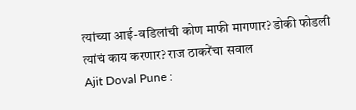त्यांच्या आई-वडिलांची कोण माफी मागणार? डोकी फोडली त्यांचं काय करणार? राज ठाकरेंचा सवाल
Ajit Doval Pune :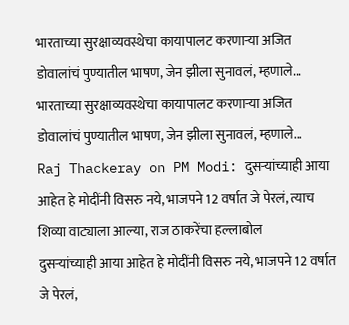भारताच्या सुरक्षाव्यवस्थेचा कायापालट करणाऱ्या अजित डोवालांचं पुण्यातील भाषण, जेन झीला सुनावलं, म्हणाले...
भारताच्या सुरक्षाव्यवस्थेचा कायापालट करणाऱ्या अजित डोवालांचं पुण्यातील भाषण, जेन झीला सुनावलं, म्हणाले...
Raj Thackeray on PM Modi: दुसऱ्यांच्याही आया आहेत हे मोदींनी विसरु नये, भाजपने 12 वर्षात जे पेरलं, त्याच शिव्या वाट्याला आल्या, राज ठाकरेंचा हल्लाबोल
दुसऱ्यांच्याही आया आहेत हे मोदींनी विसरु नये, भाजपने 12 वर्षात जे पेरलं,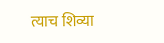त्याच शिव्या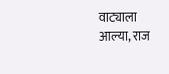वाट्याला आल्या, राज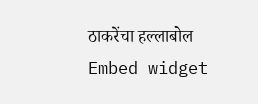ठाकरेंचा हल्लाबोल
Embed widget